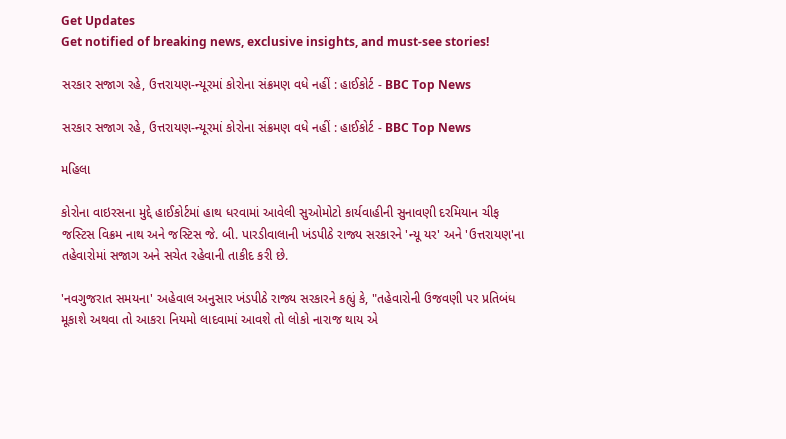Get Updates
Get notified of breaking news, exclusive insights, and must-see stories!

સરકાર સજાગ રહે, ઉત્તરાયણ-ન્યૂરમાં કોરોના સંક્રમણ વધે નહીં : હાઈકોર્ટ - BBC Top News

સરકાર સજાગ રહે, ઉત્તરાયણ-ન્યૂરમાં કોરોના સંક્રમણ વધે નહીં : હાઈકોર્ટ - BBC Top News

મહિલા

કોરોના વાઇરસના મુદ્દે હાઈકોર્ટમાં હાથ ધરવામાં આવેલી સુઓમોટો કાર્યવાહીની સુનાવણી દરમિયાન ચીફ જસ્ટિસ વિક્રમ નાથ અને જસ્ટિસ જે. બી. પારડીવાલાની ખંડપીઠે રાજ્ય સરકારને 'ન્યૂ યર' અને 'ઉત્તરાયણ'ના તહેવારોમાં સજાગ અને સચેત રહેવાની તાકીદ કરી છે.

'નવગુજરાત સમયના' અહેવાલ અનુસાર ખંડપીઠે રાજ્ય સરકારને કહ્યું કે, "તહેવારોની ઉજવણી પર પ્રતિબંધ મૂકાશે અથવા તો આકરા નિયમો લાદવામાં આવશે તો લોકો નારાજ થાય એ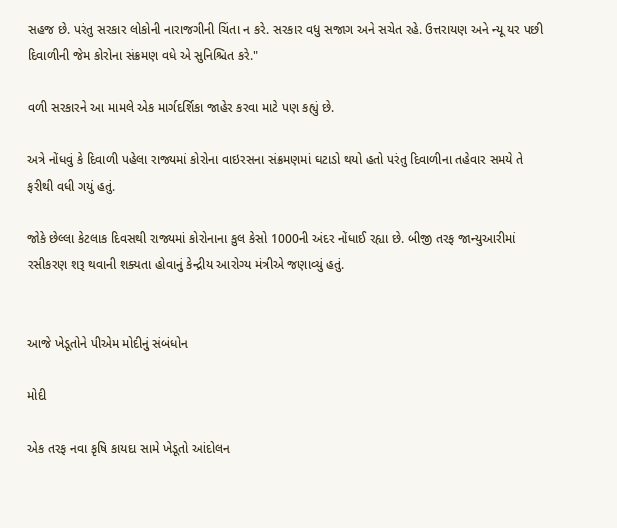સહજ છે. પરંતુ સરકાર લોકોની નારાજગીની ચિંતા ન કરે. સરકાર વધુ સજાગ અને સચેત રહે. ઉત્તરાયણ અને ન્યૂ યર પછી દિવાળીની જેમ કોરોના સંક્રમણ વધે એ સુનિશ્ચિત કરે."

વળી સરકારને આ મામલે એક માર્ગદર્શિકા જાહેર કરવા માટે પણ કહ્યું છે.

અત્રે નોંધવું કે દિવાળી પહેલા રાજ્યમાં કોરોના વાઇરસના સંક્રમણમાં ઘટાડો થયો હતો પરંતુ દિવાળીના તહેવાર સમયે તે ફરીથી વધી ગયું હતું.

જોકે છેલ્લા કેટલાક દિવસથી રાજ્યમાં કોરોનાના કુલ કેસો 1000ની અંદર નોંધાઈ રહ્યા છે. બીજી તરફ જાન્યુઆરીમાં રસીકરણ શરૂ થવાની શક્યતા હોવાનું કેન્દ્રીય આરોગ્ય મંત્રીએ જણાવ્યું હતું.


આજે ખેડૂતોને પીએમ મોદીનું સંબંધોન

મોદી

એક તરફ નવા કૃષિ કાયદા સામે ખેડૂતો આંદોલન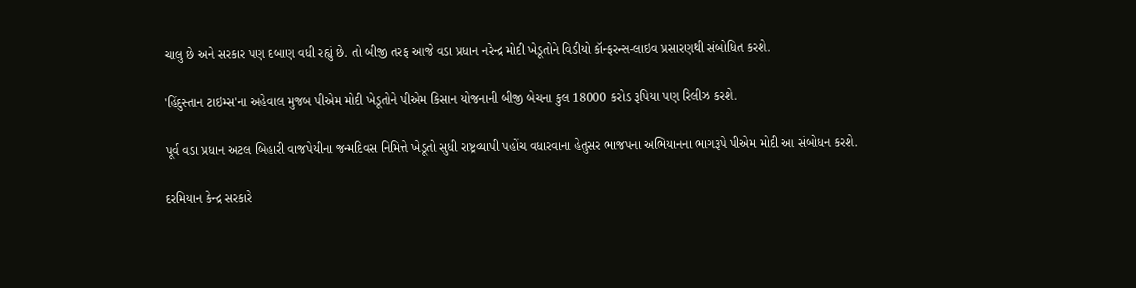ચાલુ છે અને સરકાર પણ દબાણ વધી રહ્યું છે. તો બીજી તરફ આજે વડા પ્રધાન નરેન્દ્ર મોદી ખેડૂતોને વિડીયો કૉન્ફરન્સ-લાઇવ પ્રસારણથી સંબોધિત કરશે.

'હિંદુસ્તાન ટાઇમ્સ'ના અહેવાલ મુજબ પીએમ મોદી ખેડૂતોને પીએમ કિસાન યોજનાની બીજી બેચના કુલ 18000 કરોડ રૂપિયા પણ રિલીઝ કરશે.

પૂર્વ વડા પ્રધાન અટલ બિહારી વાજપેયીના જન્મદિવસ નિમિત્તે ખેડૂતો સુધી રાષ્ટ્રવ્યાપી પહોંચ વધારવાના હેતુસર ભાજપના અભિયાનના ભાગરૂપે પીએમ મોદી આ સંબોધન કરશે.

દરમિયાન કેન્દ્ર સરકારે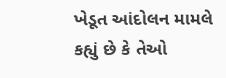ખેડૂત આંદોલન મામલે કહ્યું છે કે તેઓ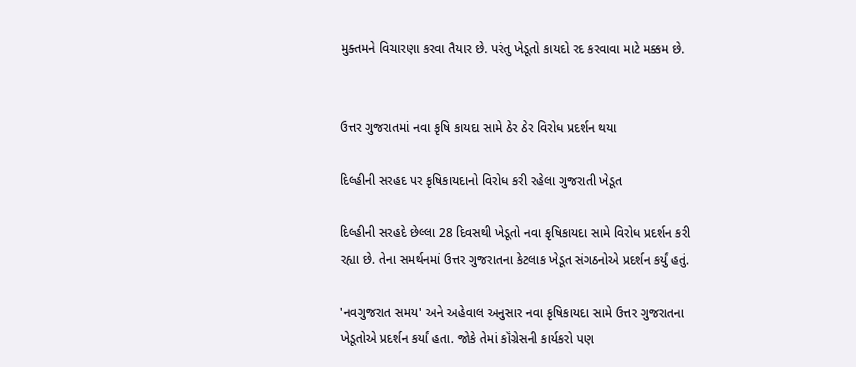મુક્તમને વિચારણા કરવા તૈયાર છે. પરંતુ ખેડૂતો કાયદો રદ કરવાવા માટે મક્કમ છે.


ઉત્તર ગુજરાતમાં નવા કૃષિ કાયદા સામે ઠેર ઠેર વિરોધ પ્રદર્શન થયા

દિલ્હીની સરહદ પર કૃષિકાયદાનો વિરોધ કરી રહેલા ગુજરાતી ખેડૂત

દિલ્હીની સરહદે છેલ્લા 28 દિવસથી ખેડૂતો નવા કૃષિકાયદા સામે વિરોધ પ્રદર્શન કરી રહ્યા છે. તેના સમર્થનમાં ઉત્તર ગુજરાતના કેટલાક ખેડૂત સંગઠનોએ પ્રદર્શન કર્યું હતું.

'નવગુજરાત સમય' અને અહેવાલ અનુસાર નવા કૃષિકાયદા સામે ઉત્તર ગુજરાતના ખેડૂતોએ પ્રદર્શન કર્યાં હતા. જોકે તેમાં કૉંગ્રેસની કાર્યકરો પણ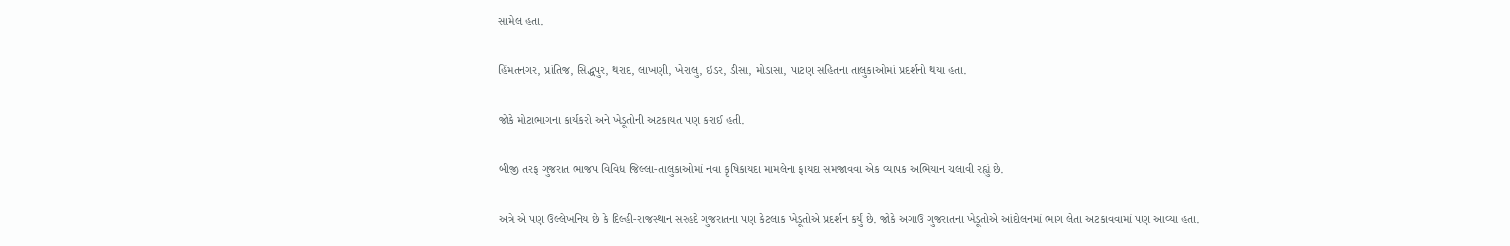સામેલ હતા.

હિંમતનગર, પ્રાંતિજ, સિદ્ધપુર, થરાદ, લાખણી, ખેરાલુ, ઇડર, ડીસા, મોડાસા, પાટણ સહિતના તાલુકાઓમાં પ્રદર્શનો થયા હતા.

જોકે મોટાભાગના કાર્યકરો અને ખેડૂતોની અટકાયત પણ કરાઈ હતી.

બીજી તરફ ગુજરાત ભાજપ વિવિધ જિલ્લા-તાલુકાઓમાં નવા કૃષિકાયદા મામલેના ફાયદા સમજાવવા એક વ્યાપક અભિયાન ચલાવી રહ્યું છે.

અત્રે એ પણ ઉલ્લેખનિય છે કે દિલ્હી-રાજસ્થાન સરહદે ગુજરાતના પણ કેટલાક ખેડૂતોએ પ્રદર્શન કર્યું છે. જોકે અગાઉ ગુજરાતના ખેડૂતોએ આંદોલનમાં ભાગ લેતા અટકાવવામાં પણ આવ્યા હતા.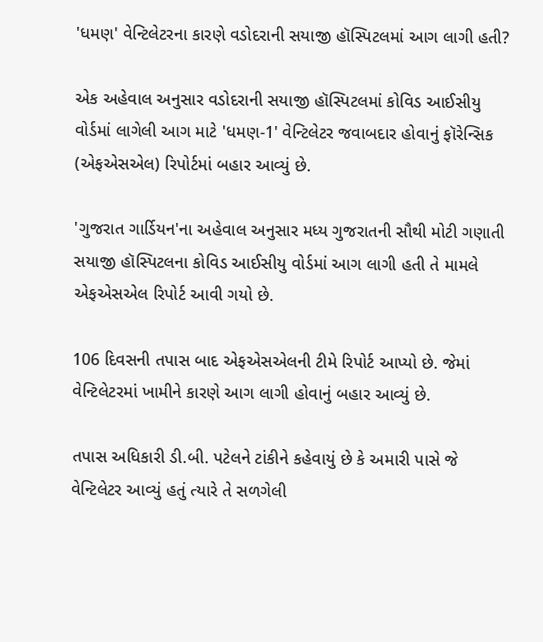'ધમણ' વેન્ટિલેટરના કારણે વડોદરાની સયાજી હૉસ્પિટલમાં આગ લાગી હતી?

એક અહેવાલ અનુસાર વડોદરાની સયાજી હૉસ્પિટલમાં કોવિડ આઈસીયુ વોર્ડમાં લાગેલી આગ માટે 'ધમણ-1' વેન્ટિલેટર જવાબદાર હોવાનું ફૉરેન્સિક (એફએસએલ) રિપોર્ટમાં બહાર આવ્યું છે.

'ગુજરાત ગાર્ડિયન'ના અહેવાલ અનુસાર મધ્ય ગુજરાતની સૌથી મોટી ગણાતી સયાજી હૉસ્પિટલના કોવિડ આઈસીયુ વોર્ડમાં આગ લાગી હતી તે મામલે એફએસએલ રિપોર્ટ આવી ગયો છે.

106 દિવસની તપાસ બાદ એફએસએલની ટીમે રિપોર્ટ આપ્યો છે. જેમાં વેન્ટિલેટરમાં ખામીને કારણે આગ લાગી હોવાનું બહાર આવ્યું છે.

તપાસ અધિકારી ડી.બી. પટેલને ટાંકીને કહેવાયું છે કે અમારી પાસે જે વેન્ટિલેટર આવ્યું હતું ત્યારે તે સળગેલી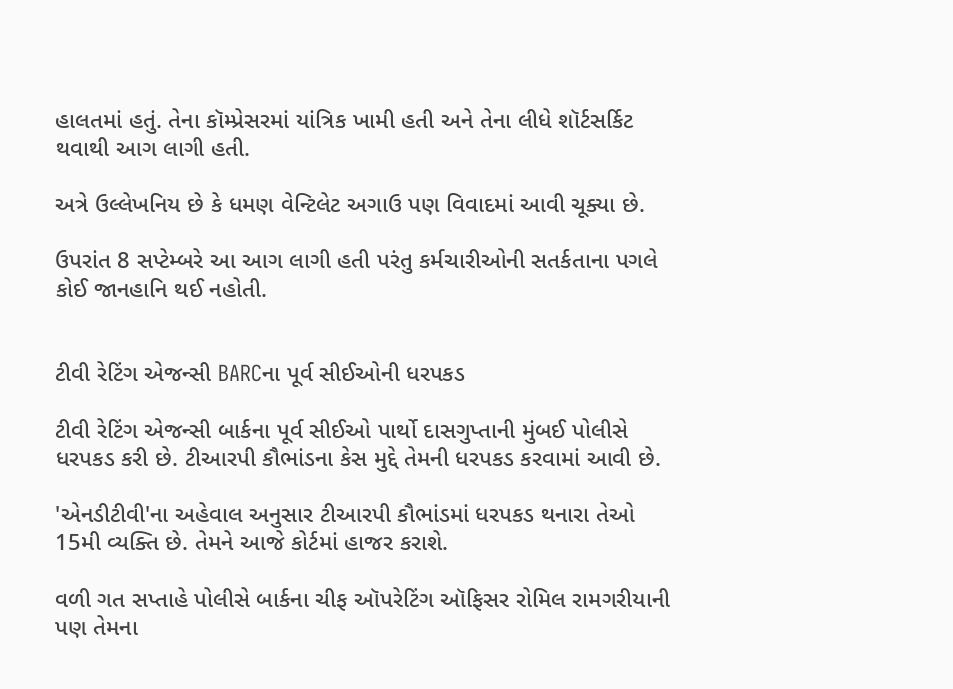હાલતમાં હતું. તેના કૉમ્પ્રેસરમાં યાંત્રિક ખામી હતી અને તેના લીધે શૉર્ટસર્કિટ થવાથી આગ લાગી હતી.

અત્રે ઉલ્લેખનિય છે કે ધમણ વેન્ટિલેટ અગાઉ પણ વિવાદમાં આવી ચૂક્યા છે.

ઉપરાંત 8 સપ્ટેમ્બરે આ આગ લાગી હતી પરંતુ કર્મચારીઓની સતર્કતાના પગલે કોઈ જાનહાનિ થઈ નહોતી.


ટીવી રેટિંગ એજન્સી BARCના પૂર્વ સીઈઓની ધરપકડ

ટીવી રેટિંગ એજન્સી બાર્કના પૂર્વ સીઈઓ પાર્થો દાસગુપ્તાની મુંબઈ પોલીસે ધરપકડ કરી છે. ટીઆરપી કૌભાંડના કેસ મુદ્દે તેમની ધરપકડ કરવામાં આવી છે.

'એનડીટીવી'ના અહેવાલ અનુસાર ટીઆરપી કૌભાંડમાં ધરપકડ થનારા તેઓ 15મી વ્યક્તિ છે. તેમને આજે કોર્ટમાં હાજર કરાશે.

વળી ગત સપ્તાહે પોલીસે બાર્કના ચીફ ઑપરેટિંગ ઑફિસર રોમિલ રામગરીયાની પણ તેમના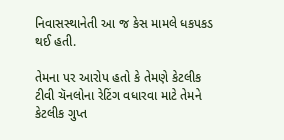નિવાસસ્થાનેતી આ જ કેસ મામલે ધકપકડ થઈ હતી.

તેમના પર આરોપ હતો કે તેમણે કેટલીક ટીવી ચૅનલોના રેટિંગ વધારવા માટે તેમને કેટલીક ગુપ્ત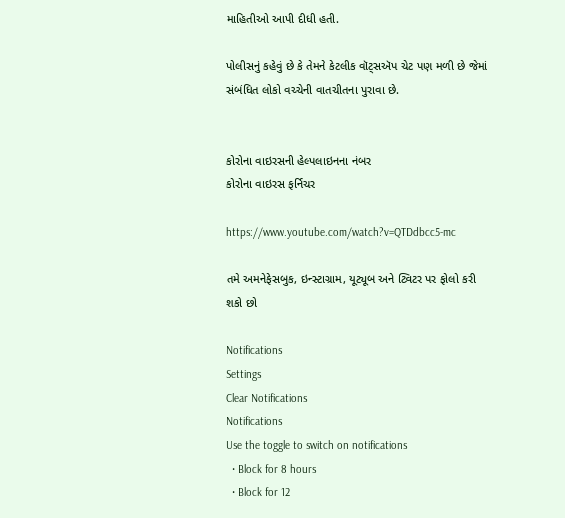માહિતીઓ આપી દીધી હતી.

પોલીસનું કહેવું છે કે તેમને કેટલીક વૉટ્સઍપ ચેટ પણ મળી છે જેમાં સંબંધિત લોકો વચ્ચેની વાતચીતના પુરાવા છે.


કોરોના વાઇરસની હેલ્પલાઇનના નંબર
કોરોના વાઇરસ ફર્નિચર

https://www.youtube.com/watch?v=QTDdbcc5-mc

તમે અમનેફેસબુક, ઇન્સ્ટાગ્રામ, યૂટ્યૂબ અને ટ્વિટર પર ફોલો કરી શકો છો

Notifications
Settings
Clear Notifications
Notifications
Use the toggle to switch on notifications
  • Block for 8 hours
  • Block for 12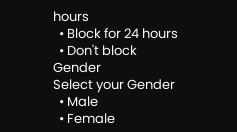hours
  • Block for 24 hours
  • Don't block
Gender
Select your Gender
  • Male
  • Female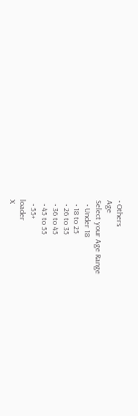• Others
Age
Select your Age Range
  • Under 18
  • 18 to 25
  • 26 to 35
  • 36 to 45
  • 45 to 55
  • 55+
loader
X